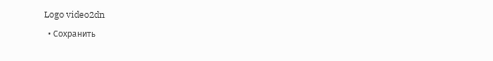Logo video2dn
  • Сохранить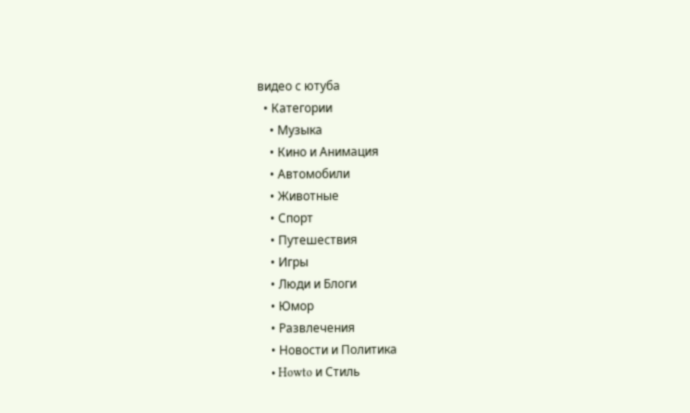видео с ютуба
  • Категории
    • Музыка
    • Кино и Анимация
    • Автомобили
    • Животные
    • Спорт
    • Путешествия
    • Игры
    • Люди и Блоги
    • Юмор
    • Развлечения
    • Новости и Политика
    • Howto и Стиль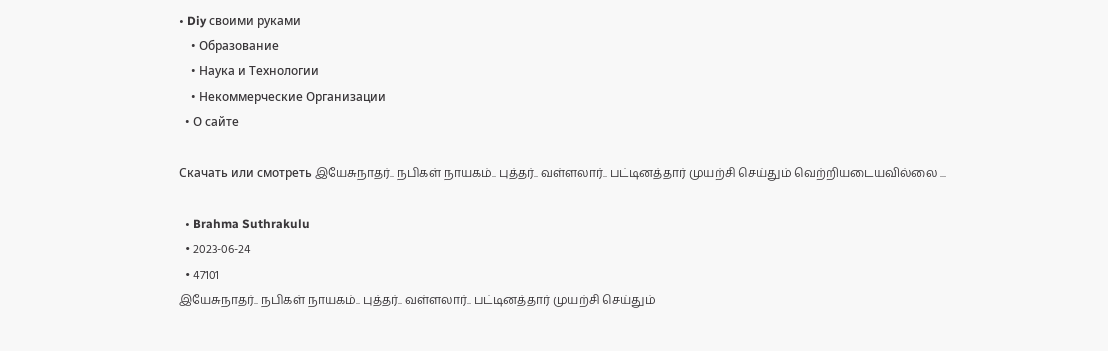• Diy своими руками
    • Образование
    • Наука и Технологии
    • Некоммерческие Организации
  • О сайте

Скачать или смотреть இயேசுநாதர்.. நபிகள் நாயகம்.. புத்தர்.. வள்ளலார்.. பட்டினத்தார் முயற்சி செய்தும் வெற்றியடையவில்லை ...

  • Brahma Suthrakulu
  • 2023-06-24
  • 47101
இயேசுநாதர்.. நபிகள் நாயகம்.. புத்தர்.. வள்ளலார்.. பட்டினத்தார் முயற்சி செய்தும்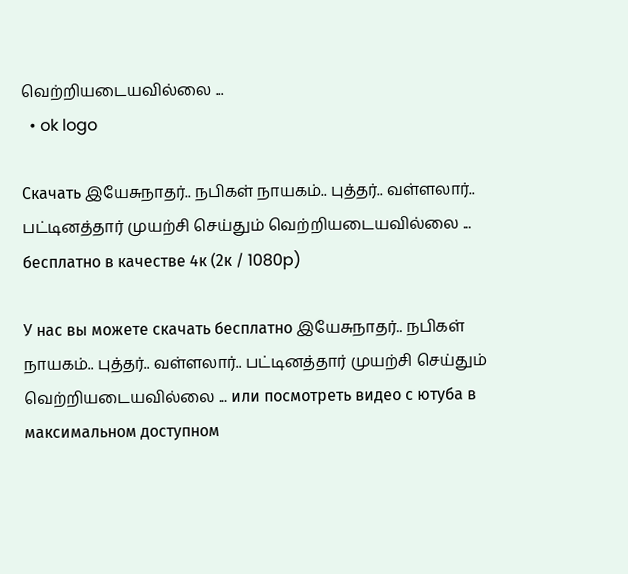வெற்றியடையவில்லை ...
  • ok logo

Скачать இயேசுநாதர்.. நபிகள் நாயகம்.. புத்தர்.. வள்ளலார்.. பட்டினத்தார் முயற்சி செய்தும் வெற்றியடையவில்லை ... бесплатно в качестве 4к (2к / 1080p)

У нас вы можете скачать бесплатно இயேசுநாதர்.. நபிகள் நாயகம்.. புத்தர்.. வள்ளலார்.. பட்டினத்தார் முயற்சி செய்தும் வெற்றியடையவில்லை ... или посмотреть видео с ютуба в максимальном доступном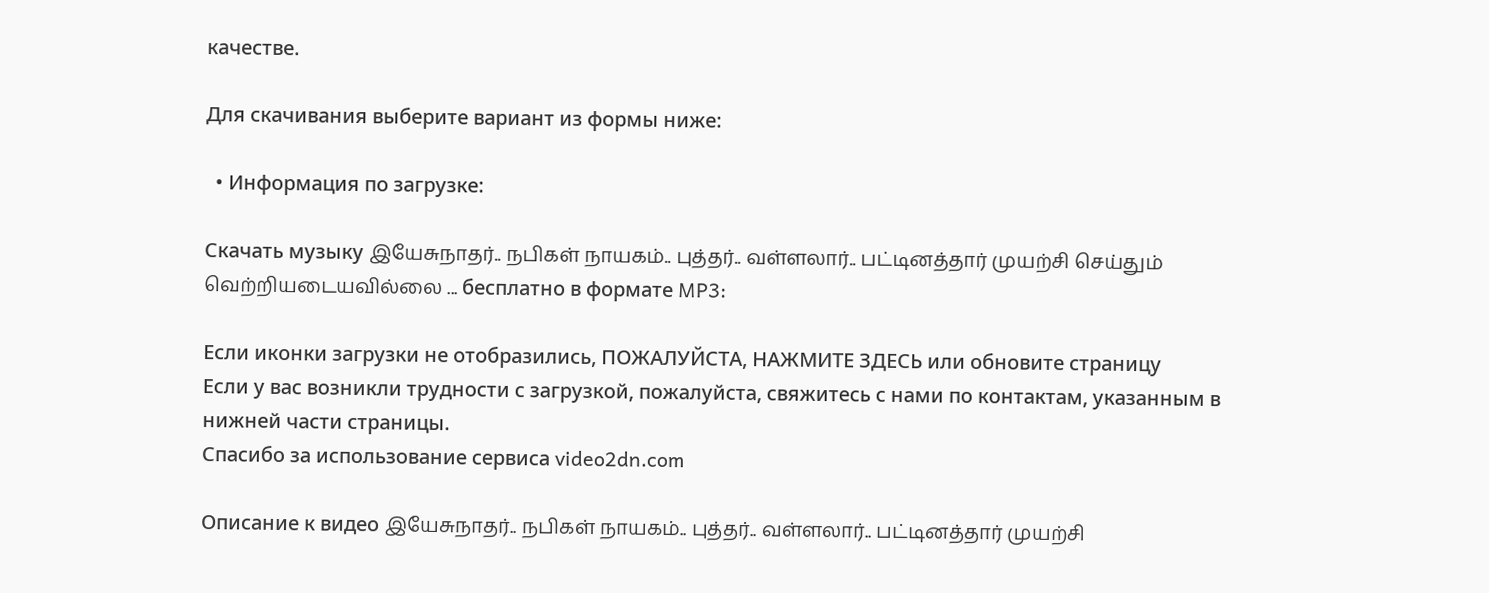качестве.

Для скачивания выберите вариант из формы ниже:

  • Информация по загрузке:

Cкачать музыку இயேசுநாதர்.. நபிகள் நாயகம்.. புத்தர்.. வள்ளலார்.. பட்டினத்தார் முயற்சி செய்தும் வெற்றியடையவில்லை ... бесплатно в формате MP3:

Если иконки загрузки не отобразились, ПОЖАЛУЙСТА, НАЖМИТЕ ЗДЕСЬ или обновите страницу
Если у вас возникли трудности с загрузкой, пожалуйста, свяжитесь с нами по контактам, указанным в нижней части страницы.
Спасибо за использование сервиса video2dn.com

Описание к видео இயேசுநாதர்.. நபிகள் நாயகம்.. புத்தர்.. வள்ளலார்.. பட்டினத்தார் முயற்சி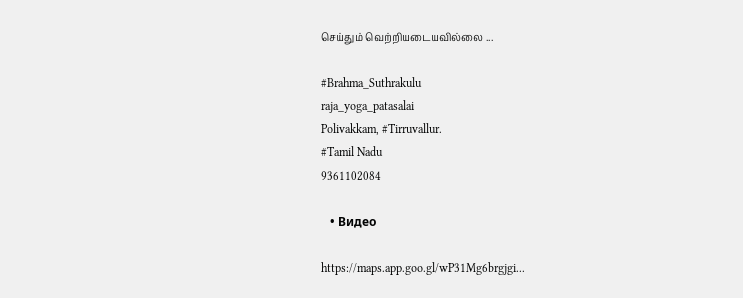செய்தும் வெற்றியடையவில்லை ...

#Brahma_Suthrakulu
raja_yoga_patasalai
Polivakkam, #Tirruvallur.
#Tamil Nadu
9361102084

   • Видео

https://maps.app.goo.gl/wP31Mg6brgjgi...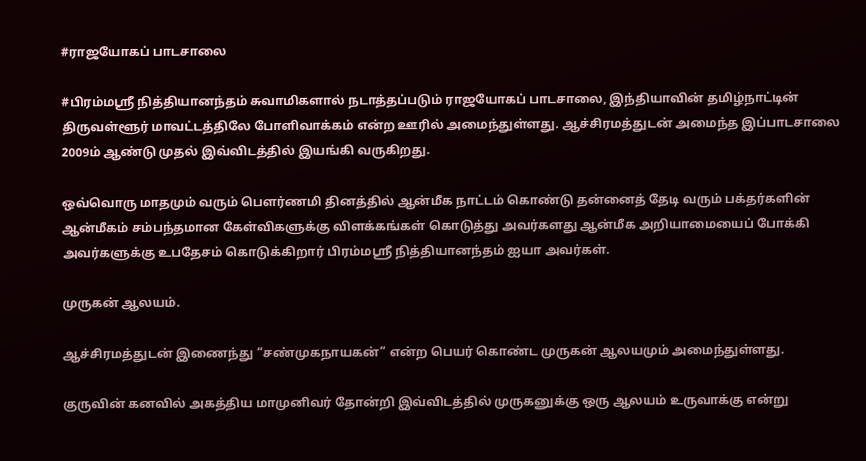#ராஜயோகப் பாடசாலை

#பிரம்மஸ்ரீ நித்தியானந்தம் சுவாமிகளால் நடாத்தப்படும் ராஜயோகப் பாடசாலை, இந்தியாவின் தமிழ்நாட்டின் திருவள்ளூர் மாவட்டத்திலே போளிவாக்கம் என்ற ஊரில் அமைந்துள்ளது. ஆச்சிரமத்துடன் அமைந்த இப்பாடசாலை 2009ம் ஆண்டு முதல் இவ்விடத்தில் இயங்கி வருகிறது.

ஒவ்வொரு மாதமும் வரும் பௌர்ணமி தினத்தில் ஆன்மீக நாட்டம் கொண்டு தன்னைத் தேடி வரும் பக்தர்களின் ஆன்மீகம் சம்பந்தமான கேள்விகளுக்கு விளக்கங்கள் கொடுத்து அவர்களது ஆன்மீக அறியாமையைப் போக்கி அவர்களுக்கு உபதேசம் கொடுக்கிறார் பிரம்மஸ்ரீ நித்தியானந்தம் ஐயா அவர்கள்.

முருகன் ஆலயம்.

ஆச்சிரமத்துடன் இணைந்து “சண்முகநாயகன்” என்ற பெயர் கொண்ட முருகன் ஆலயமும் அமைந்துள்ளது.

குருவின் கனவில் அகத்திய மாமுனிவர் தோன்றி இவ்விடத்தில் முருகனுக்கு ஒரு ஆலயம் உருவாக்கு என்று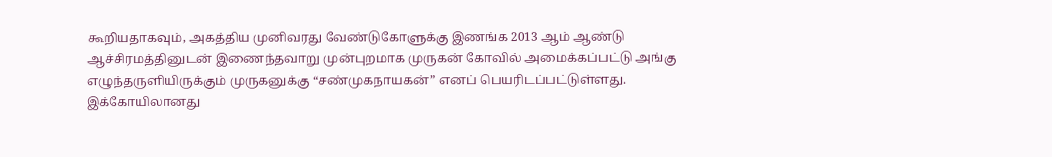கூறியதாகவும், அகத்திய முனிவரது வேண்டுகோளுக்கு இணங்க 2013 ஆம் ஆண்டு ஆச்சிரமத்தினுடன் இணைந்தவாறு முன்புறமாக முருகன் கோவில் அமைக்கப்பட்டு அங்கு எழுந்தருளியிருக்கும் முருகனுக்கு “சண்முகநாயகன்” எனப் பெயரிடப்பட்டுள்ளது. இக்கோயிலானது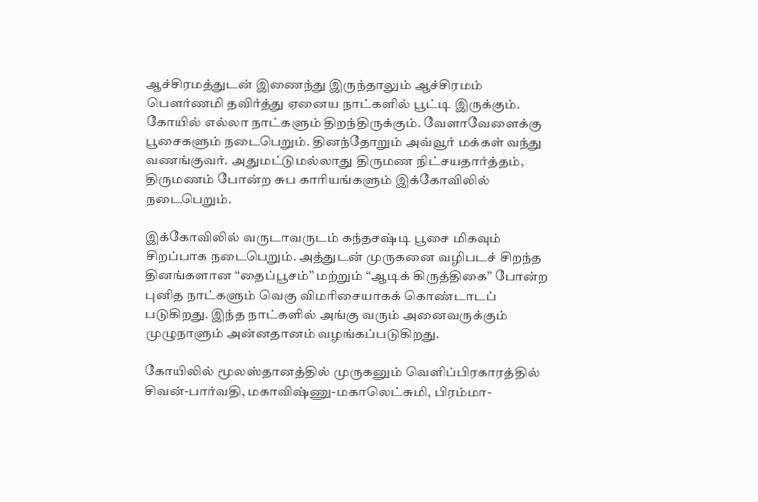ஆச்சிரமத்துடன் இணைந்து இருந்தாலும் ஆச்சிரமம் பௌர்ணமி தவிர்த்து ஏனைய நாட்களில் பூட்டி இருக்கும். கோயில் எல்லா நாட்களும் திறந்திருக்கும். வேளாவேளைக்கு பூசைகளும் நடைபெறும். தினந்தோறும் அவ்வூர் மக்கள் வந்து வணங்குவர். அதுமட்டுமல்லாது திருமண நிட்சயதார்த்தம், திருமணம் போன்ற சுப காரியங்களும் இக்கோவிலில் நடைபெறும்.

இக்கோவிலில் வருடாவருடம் கந்தசஷ்டி பூசை மிகவும் சிறப்பாக நடைபெறும். அத்துடன் முருகனை வழிபடச் சிறந்த தினங்களான “தைப்பூசம்” மற்றும் “ஆடிக் கிருத்திகை” போன்ற புனித நாட்களும் வெகு விமரிசையாகக் கொண்டாடப் படுகிறது. இந்த நாட்களில் அங்கு வரும் அனைவருக்கும் முழுநாளும் அன்னதானம் வழங்கப்படுகிறது.

கோயிலில் மூலஸ்தானத்தில் முருகனும் வெளிப்பிரகாரத்தில் சிவன்-பார்வதி, மகாவிஷ்ணு-மகாலெட்சுமி, பிரம்மா-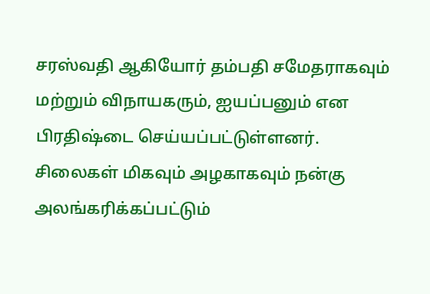சரஸ்வதி ஆகியோர் தம்பதி சமேதராகவும் மற்றும் விநாயகரும், ஐயப்பனும் என பிரதிஷ்டை செய்யப்பட்டுள்ளனர். சிலைகள் மிகவும் அழகாகவும் நன்கு அலங்கரிக்கப்பட்டும்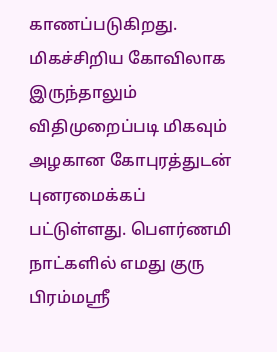காணப்படுகிறது. மிகச்சிறிய கோவிலாக இருந்தாலும் விதிமுறைப்படி மிகவும் அழகான கோபுரத்துடன் புனரமைக்கப் பட்டுள்ளது. பௌர்ணமி நாட்களில் எமது குரு பிரம்மஸ்ரீ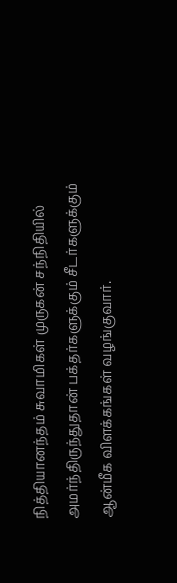நித்தியானந்தம் சுவாமிகள் முருகன் சந்நிதியில் அமர்ந்திருந்துதான் பக்தர்களுக்கும் சீடர்களுக்கும் ஆன்மீக விளக்கங்கள் வழங்குவார்.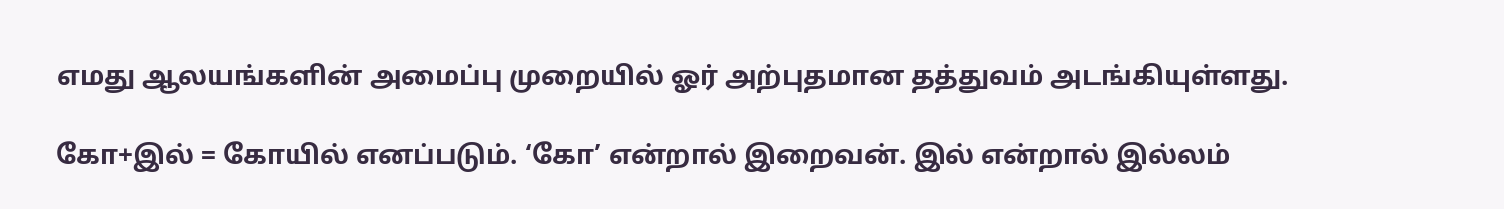எமது ஆலயங்களின் அமைப்பு முறையில் ஓர் அற்புதமான தத்துவம் அடங்கியுள்ளது.

கோ+இல் = கோயில் எனப்படும். ‘கோ’ என்றால் இறைவன். இல் என்றால் இல்லம்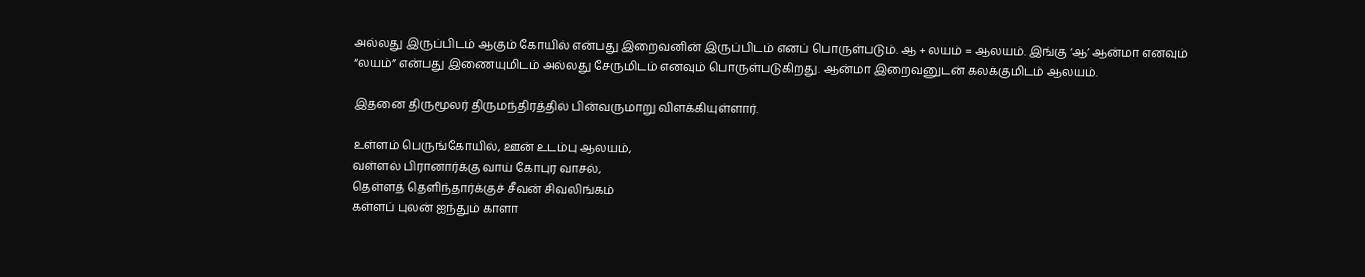அல்லது இருப்பிடம் ஆகும் கோயில் என்பது இறைவனின் இருப்பிடம் எனப் பொருள்படும். ஆ + லயம் = ஆலயம். இங்கு ‘ஆ’ ஆன்மா எனவும் “லயம்” என்பது இணையுமிடம் அல்லது சேருமிடம் எனவும் பொருள்படுகிறது. ஆன்மா இறைவனுடன் கலக்குமிடம் ஆலயம்.

இதனை திருமூலர் திருமந்திரத்தில் பின்வருமாறு விளக்கியுள்ளார்.

உள்ளம் பெருங்கோயில், ஊன் உடம்பு ஆலயம்,
வள்ளல் பிரானார்க்கு வாய் கோபுர வாசல்,
தெள்ளத் தெளிந்தார்க்குச் சீவன் சிவலிங்கம்
கள்ளப் புலன் ஐந்தும் காளா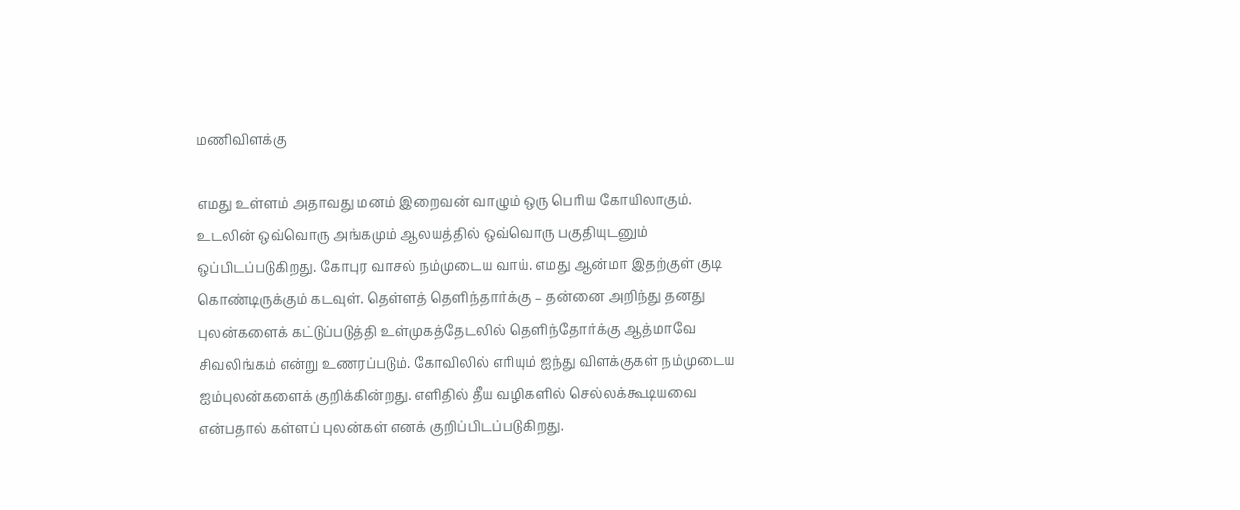மணிவிளக்கு

எமது உள்ளம் அதாவது மனம் இறைவன் வாழும் ஒரு பெரிய கோயிலாகும். உடலின் ஒவ்வொரு அங்கமும் ஆலயத்தில் ஒவ்வொரு பகுதியுடனும் ஒப்பிடப்படுகிறது. கோபுர வாசல் நம்முடைய வாய். எமது ஆன்மா இதற்குள் குடி கொண்டிருக்கும் கடவுள். தெள்ளத் தெளிந்தார்க்கு – தன்னை அறிந்து தனது புலன்களைக் கட்டுப்படுத்தி உள்முகத்தேடலில் தெளிந்தோர்க்கு ஆத்மாவே சிவலிங்கம் என்று உணரப்படும். கோவிலில் எரியும் ஐந்து விளக்குகள் நம்முடைய ஐம்புலன்களைக் குறிக்கின்றது. எளிதில் தீய வழிகளில் செல்லக்கூடியவை என்பதால் கள்ளப் புலன்கள் எனக் குறிப்பிடப்படுகிறது.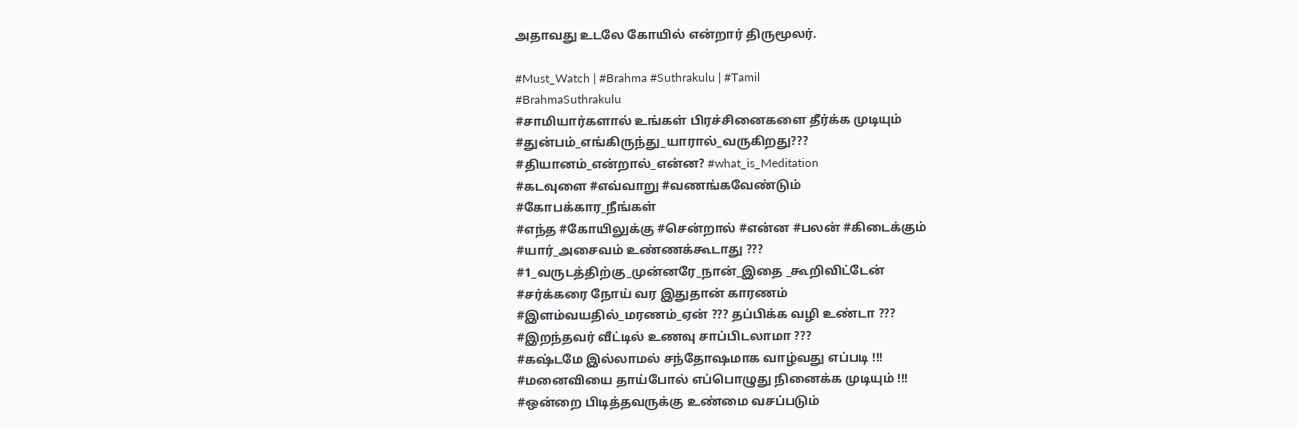அதாவது உடலே கோயில் என்றார் திருமூலர்.

#Must_Watch | #Brahma #Suthrakulu | #Tamil
#BrahmaSuthrakulu
#சாமியார்களால் உங்கள் பிரச்சினைகளை தீர்க்க முடியும்
#துன்பம்_எங்கிருந்து_யாரால்_வருகிறது???
#தியானம்_என்றால்_என்ன? #what_is_Meditation
#கடவுளை #எவ்வாறு #வணங்கவேண்டும்
#கோபக்கார_நீங்கள்
#எந்த #கோயிலுக்கு #சென்றால் #என்ன #பலன் #கிடைக்கும்
#யார்_அசைவம் உண்ணக்கூடாது ???
#1_வருடத்திற்கு_முன்னரே_நான்_இதை _கூறிவிட்டேன்
#சர்க்கரை நோய் வர இதுதான் காரணம்
#இளம்வயதில்_மரணம்_ஏன் ??? தப்பிக்க வழி உண்டா ???
#இறந்தவர் வீட்டில் உணவு சாப்பிடலாமா ???
#கஷ்டமே இல்லாமல் சந்தோஷமாக வாழ்வது எப்படி !!!
#மனைவியை தாய்போல் எப்பொழுது நினைக்க முடியும் !!!
#ஒன்றை பிடித்தவருக்கு உண்மை வசப்படும்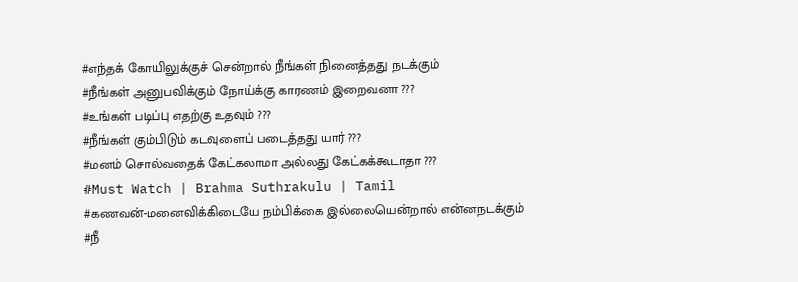#எந்தக் கோயிலுக்குச் சென்றால் நீங்கள் நினைத்தது நடக்கும்
#நீங்கள் அனுபவிக்கும் நோய்க்கு காரணம் இறைவனா ???
#உங்கள் படிப்பு எதற்கு உதவும் ???
#நீங்கள் கும்பிடும் கடவுளைப் படைத்தது யார் ???
#மனம் சொல்வதைக் கேட்கலாமா அல்லது கேட்கக்கூடாதா ???
#Must Watch | Brahma Suthrakulu | Tamil
#கணவன்-மனைவிக்கிடையே நம்பிக்கை இல்லையென்றால் என்னநடக்கும்
#நீ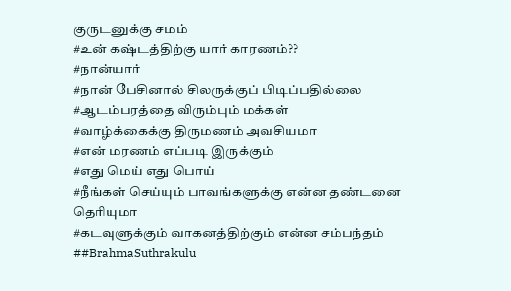குருடனுக்கு சமம்
#உன் கஷ்டத்திற்கு யார் காரணம்??
#நான்யார்
#நான் பேசினால் சிலருக்குப் பிடிப்பதில்லை
#ஆடம்பரத்தை விரும்பும் மக்கள்
#வாழ்க்கைக்கு திருமணம் அவசியமா
#என் மரணம் எப்படி இருக்கும்
#எது மெய் எது பொய்
#நீங்கள் செய்யும் பாவங்களுக்கு என்ன தண்டனை தெரியுமா
#கடவுளுக்கும் வாகனத்திற்கும் என்ன சம்பந்தம்
##BrahmaSuthrakulu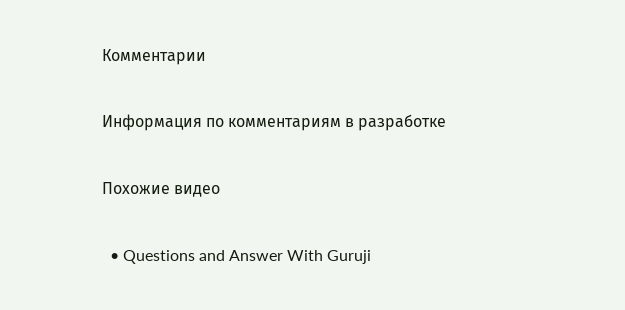Комментарии

Информация по комментариям в разработке

Похожие видео

  • Questions and Answer With Guruji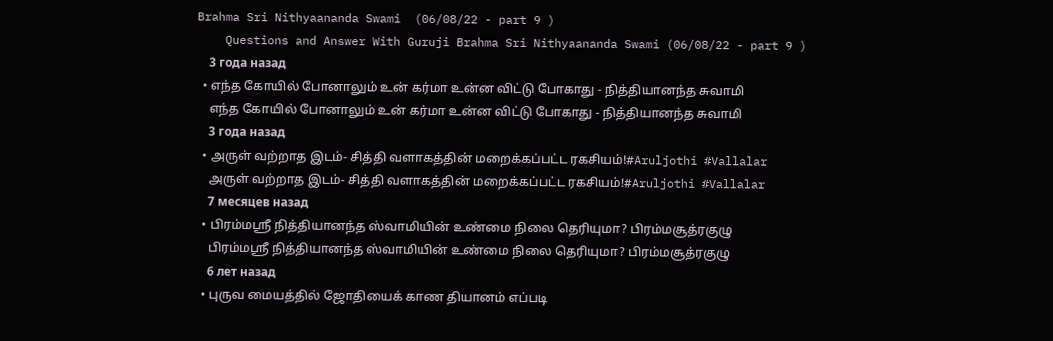Brahma Sri Nithyaananda Swami  (06/08/22 - part 9 )
    Questions and Answer With Guruji Brahma Sri Nithyaananda Swami (06/08/22 - part 9 )
    3 года назад
  • எந்த கோயில் போனாலும் உன் கர்மா உன்ன விட்டு போகாது - நித்தியானந்த சுவாமி
    எந்த கோயில் போனாலும் உன் கர்மா உன்ன விட்டு போகாது - நித்தியானந்த சுவாமி
    3 года назад
  • அருள் வற்றாத இடம்- சித்தி வளாகத்தின் மறைக்கப்பட்ட ரகசியம்!#Aruljothi #Vallalar
    அருள் வற்றாத இடம்- சித்தி வளாகத்தின் மறைக்கப்பட்ட ரகசியம்!#Aruljothi #Vallalar
    7 месяцев назад
  • பிரம்மஸ்ரீ நித்தியானந்த ஸ்வாமியின் உண்மை நிலை தெரியுமா? பிரம்மசூத்ரகுழு
    பிரம்மஸ்ரீ நித்தியானந்த ஸ்வாமியின் உண்மை நிலை தெரியுமா? பிரம்மசூத்ரகுழு
    6 лет назад
  • புருவ மையத்தில் ஜோதியைக் காண தியானம் எப்படி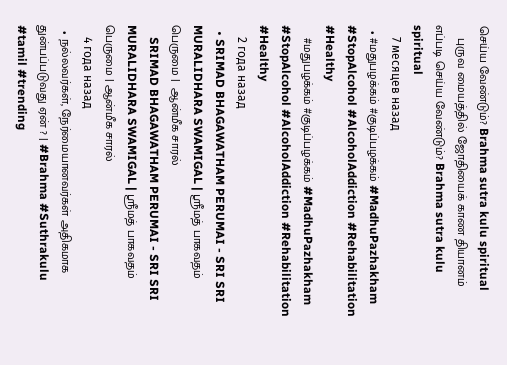செய்ய வேண்டும்? Brahma sutra kulu spiritual
    புருவ மையத்தில் ஜோதியைக் காண தியானம் எப்படி செய்ய வேண்டும்? Brahma sutra kulu spiritual
    7 месяцев назад
  • #மதுபழக்கம் #குடிப்பழக்கம் #MadhuPazhakham #StopAlcohol #AlcoholAddiction #Rehabilitation #Healthy
    #மதுபழக்கம் #குடிப்பழக்கம் #MadhuPazhakham #StopAlcohol #AlcoholAddiction #Rehabilitation #Healthy
    2 года назад
  • SRIMAD BHAGAWATHAM PERUMAI - SRI SRI MURALIDHARA SWAMIGAL | ஸ்ரீமத் பாகவதம் பெருமை |  ஆன்மீக சாரல்
    SRIMAD BHAGAWATHAM PERUMAI - SRI SRI MURALIDHARA SWAMIGAL | ஸ்ரீமத் பாகவதம் பெருமை | ஆன்மீக சாரல்
    4 года назад
  • நல்லவர்கள், நேர்மையானவர்கள் அதிகமாக துன்பப்படுவது ஏன் ? | #Brahma #Suthrakulu #tamil #trending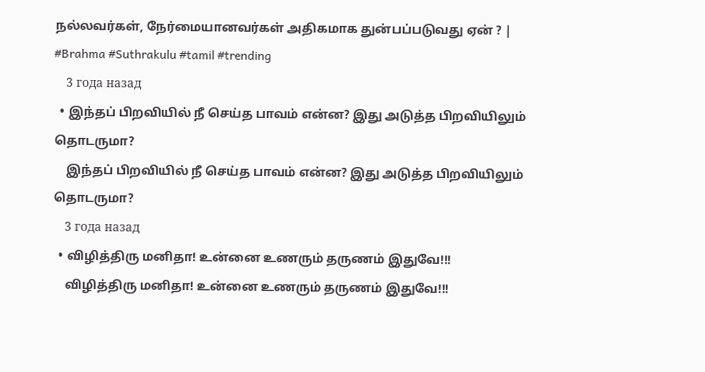நல்லவர்கள், நேர்மையானவர்கள் அதிகமாக துன்பப்படுவது ஏன் ? | #Brahma #Suthrakulu #tamil #trending
    3 года назад
  • இந்தப் பிறவியில் நீ செய்த பாவம் என்ன? இது அடுத்த பிறவியிலும் தொடருமா?
    இந்தப் பிறவியில் நீ செய்த பாவம் என்ன? இது அடுத்த பிறவியிலும் தொடருமா?
    3 года назад
  • விழித்திரு மனிதா! உன்னை உணரும் தருணம் இதுவே!!!
    விழித்திரு மனிதா! உன்னை உணரும் தருணம் இதுவே!!!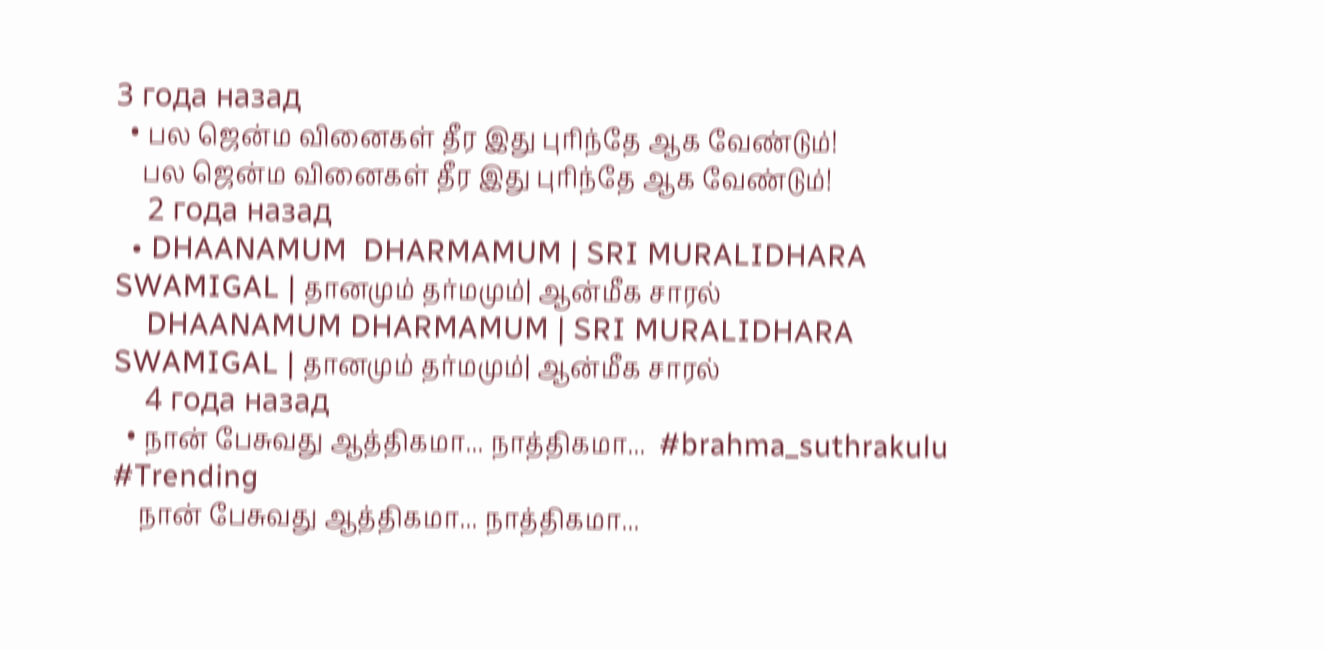3 года назад
  • பல ஜென்ம வினைகள் தீர இது புரிந்தே ஆக வேண்டும்!
    பல ஜென்ம வினைகள் தீர இது புரிந்தே ஆக வேண்டும்!
    2 года назад
  • DHAANAMUM  DHARMAMUM | SRI MURALIDHARA SWAMIGAL | தானமும் தர்மமும்‌| ஆன்மீக சாரல்
    DHAANAMUM DHARMAMUM | SRI MURALIDHARA SWAMIGAL | தானமும் தர்மமும்‌| ஆன்மீக சாரல்
    4 года назад
  • நான் பேசுவது ஆத்திகமா... நாத்திகமா...  #brahma_suthrakulu  #Trending
    நான் பேசுவது ஆத்திகமா... நாத்திகமா...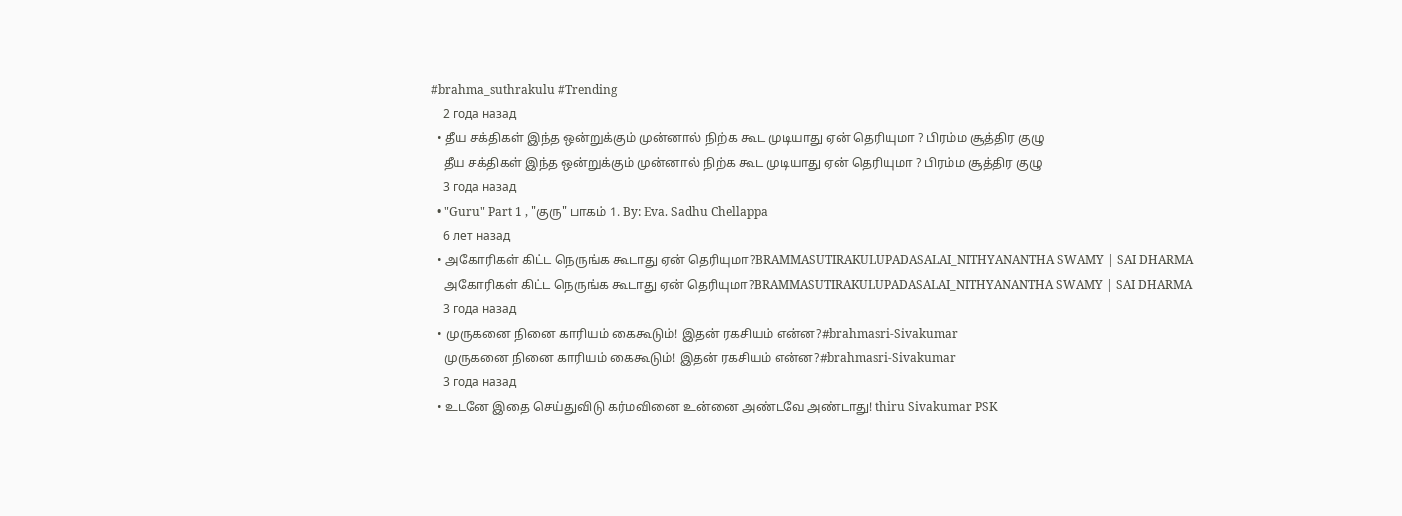#brahma_suthrakulu #Trending
    2 года назад
  • தீய சக்திகள் இந்த ஒன்றுக்கும் முன்னால் நிற்க கூட முடியாது ஏன் தெரியுமா ? பிரம்ம சூத்திர குழு
    தீய சக்திகள் இந்த ஒன்றுக்கும் முன்னால் நிற்க கூட முடியாது ஏன் தெரியுமா ? பிரம்ம சூத்திர குழு
    3 года назад
  • "Guru" Part 1 , "குரு" பாகம் 1. By: Eva. Sadhu Chellappa
    6 лет назад
  • அகோரிகள் கிட்ட நெருங்க கூடாது ஏன் தெரியுமா?BRAMMASUTIRAKULUPADASALAI_NITHYANANTHA SWAMY | SAI DHARMA
    அகோரிகள் கிட்ட நெருங்க கூடாது ஏன் தெரியுமா?BRAMMASUTIRAKULUPADASALAI_NITHYANANTHA SWAMY | SAI DHARMA
    3 года назад
  • முருகனை நினை காரியம் கைகூடும்! இதன் ரகசியம் என்ன?#brahmasri-Sivakumar
    முருகனை நினை காரியம் கைகூடும்! இதன் ரகசியம் என்ன?#brahmasri-Sivakumar
    3 года назад
  • உடனே இதை செய்துவிடு கர்மவினை உன்னை அண்டவே அண்டாது! thiru Sivakumar PSK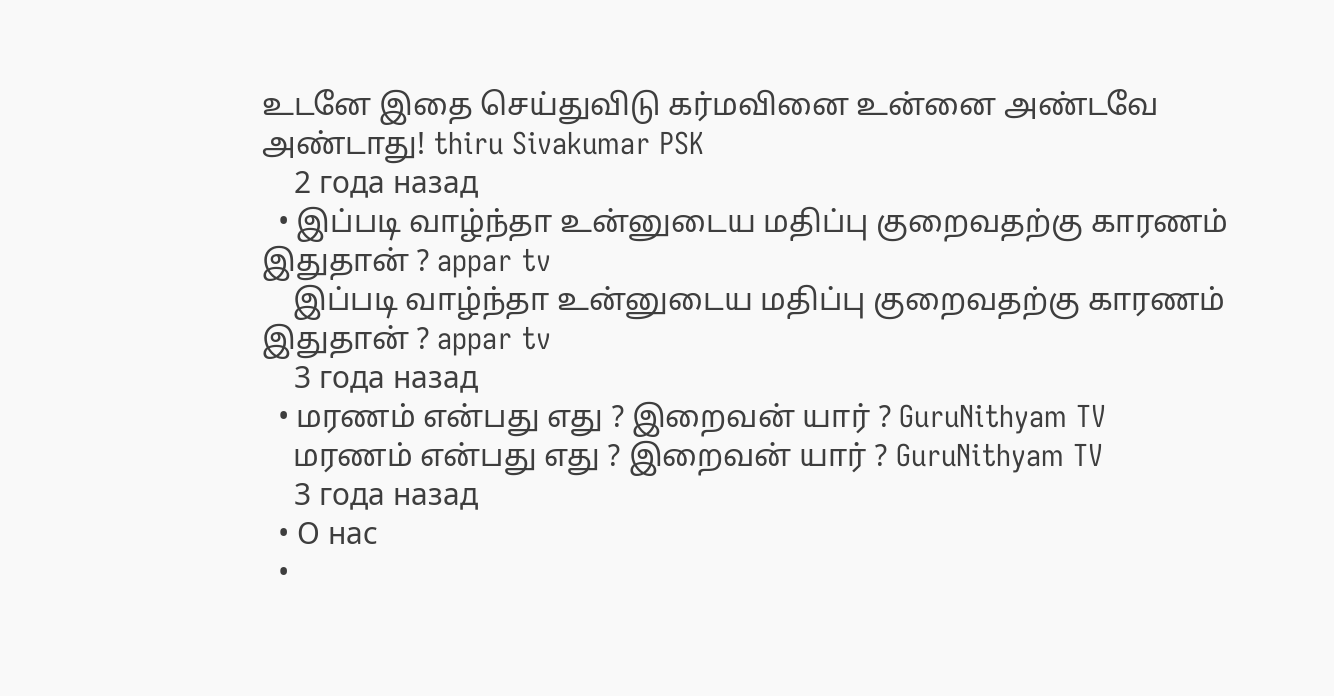உடனே இதை செய்துவிடு கர்மவினை உன்னை அண்டவே அண்டாது! thiru Sivakumar PSK
    2 года назад
  • இப்படி வாழ்ந்தா உன்னுடைய மதிப்பு குறைவதற்கு காரணம் இதுதான் ? appar tv
    இப்படி வாழ்ந்தா உன்னுடைய மதிப்பு குறைவதற்கு காரணம் இதுதான் ? appar tv
    3 года назад
  • மரணம் என்பது எது ? இறைவன் யார் ? GuruNithyam TV
    மரணம் என்பது எது ? இறைவன் யார் ? GuruNithyam TV
    3 года назад
  • О нас
  •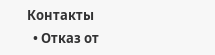Контакты
  • Отказ от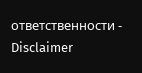ответственности - Disclaimer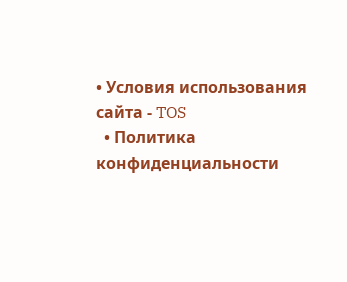• Условия использования сайта - TOS
  • Политика конфиденциальности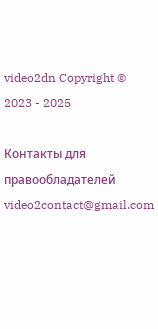video2dn Copyright © 2023 - 2025

Контакты для правообладателей video2contact@gmail.com